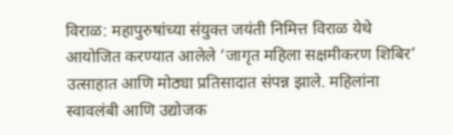विराळ: महापुरुषांच्या संयुक्त जयंती निमित्त विराळ येथे आयोजित करण्यात आलेले ‘जागृत महिला सक्षमीकरण शिबिर’ उत्साहात आणि मोठ्या प्रतिसादात संपन्न झाले. महिलांना स्वावलंबी आणि उद्योजक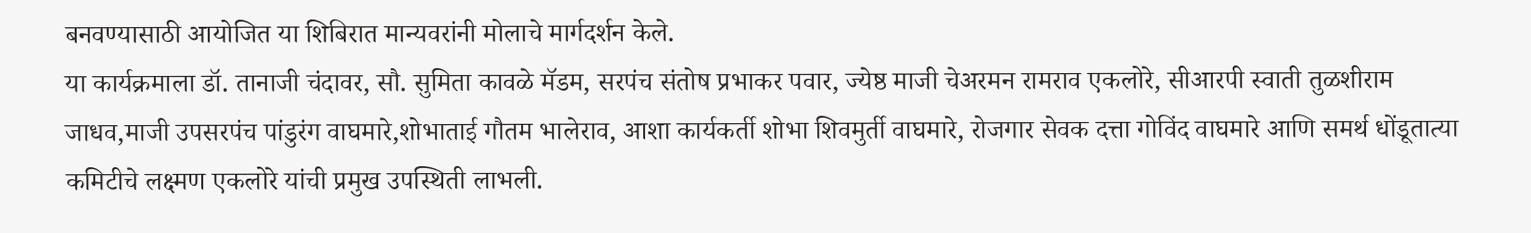बनवण्यासाठी आयोजित या शिबिरात मान्यवरांनी मोलाचे मार्गदर्शन केले.
या कार्यक्रमाला डॉ. तानाजी चंदावर, सौ. सुमिता कावळे मॅडम, सरपंच संतोष प्रभाकर पवार, ज्येष्ठ माजी चेअरमन रामराव एकलोरे, सीआरपी स्वाती तुळशीराम जाधव,माजी उपसरपंच पांडुरंग वाघमारे,शोभाताई गौतम भालेराव, आशा कार्यकर्ती शोभा शिवमुर्ती वाघमारे, रोजगार सेवक दत्ता गोविंद वाघमारे आणि समर्थ धोंडूतात्या कमिटीचे लक्ष्मण एकलोरे यांची प्रमुख उपस्थिती लाभली.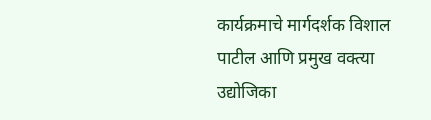कार्यक्रमाचे मार्गदर्शक विशाल पाटील आणि प्रमुख वक्त्या उद्योजिका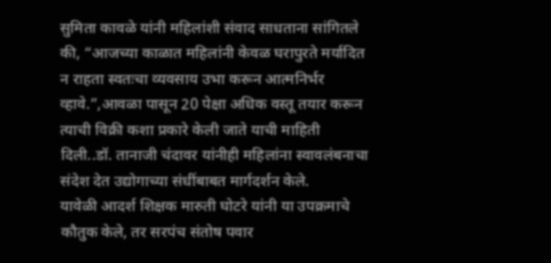सुमिता कावळे यांनी महिलांशी संवाद साधताना सांगितले की, “आजच्या काळात महिलांनी केवळ घरापुरते मर्यादित न राहता स्वतःचा व्यवसाय उभा करून आत्मनिर्भर व्हावे.”,आवळा पासून 20 पेक्षा अधिक वस्तू तयार करून त्याची विक्री कशा प्रकारे केली जाते याची माहिती दिली..डॉ. तानाजी चंदावर यांनीही महिलांना स्वावलंबनाचा संदेश देत उद्योगाच्या संधींबाबत मार्गदर्शन केले.
यावेळी आदर्श शिक्षक मारुती घोटरे यांनी या उपक्रमाचे कौतुक केले, तर सरपंच संतोष पवार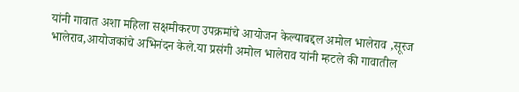यांनी गावात अशा महिला सक्षमीकरण उपक्रमांचे आयोजन केल्याबद्दल अमोल भालेराव ,सूरज भालेराव,आयोजकांचे अभिनंदन केले.या प्रसंगी अमोल भालेराव यांनी म्हटले की गावातील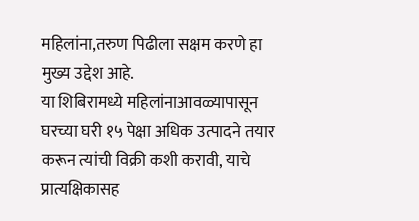महिलांना,तरुण पिढीला सक्षम करणे हा मुख्य उद्देश आहे.
या शिबिरामध्ये महिलांनाआवळ्यापासून घरच्या घरी १५ पेक्षा अधिक उत्पादने तयार करून त्यांची विक्री कशी करावी, याचे प्रात्यक्षिकासह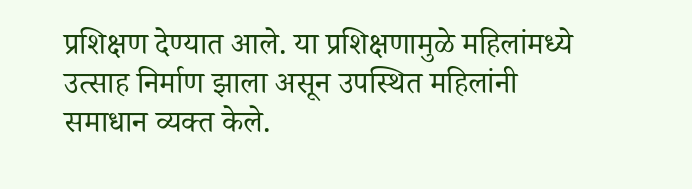प्रशिक्षण देण्यात आले. या प्रशिक्षणामुळे महिलांमध्ये उत्साह निर्माण झाला असून उपस्थित महिलांनी समाधान व्यक्त केले.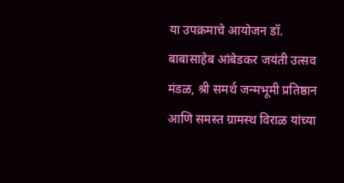या उपक्रमाचे आयोजन डॉ. बाबासाहेब आंबेडकर जयंती उत्सव मंडळ, श्री समर्थ जन्मभूमी प्रतिष्ठान आणि समस्त ग्रामस्थ विराळ यांच्या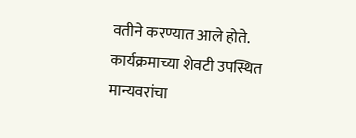वतीने करण्यात आले होते. कार्यक्रमाच्या शेवटी उपस्थित मान्यवरांचा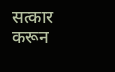सत्कार करून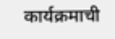कार्यक्रमाची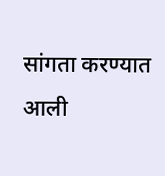सांगता करण्यात आली